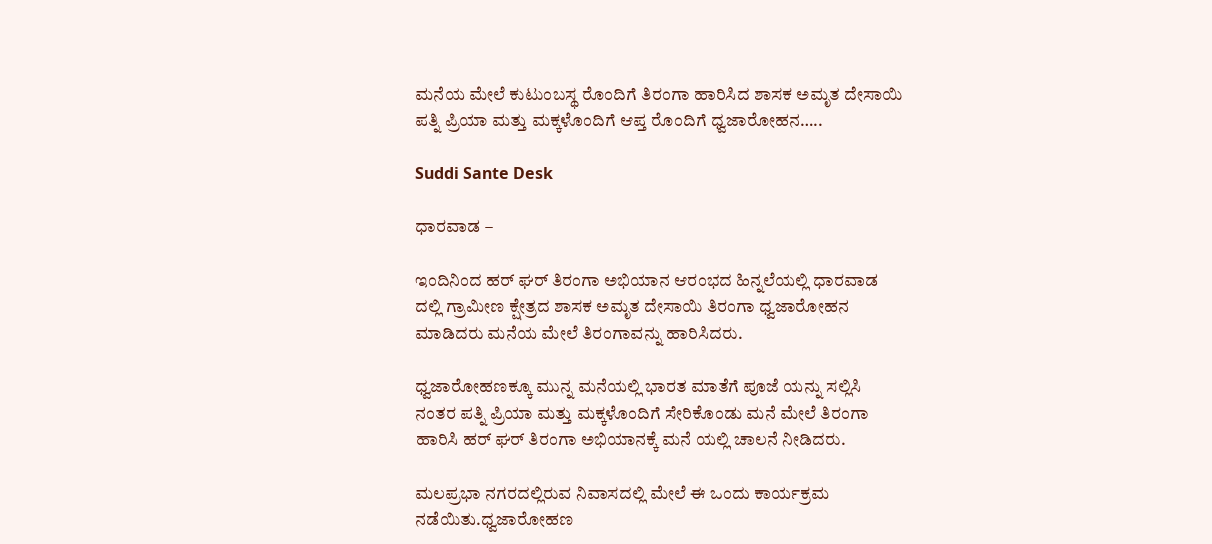ಮನೆಯ ಮೇಲೆ ಕುಟುಂಬಸ್ಥ ರೊಂದಿಗೆ ತಿರಂಗಾ ಹಾರಿಸಿದ ಶಾಸಕ ಅಮೃತ ದೇಸಾಯಿ ಪತ್ನಿ ಪ್ರಿಯಾ ಮತ್ತು ಮಕ್ಕಳೊಂದಿಗೆ ಆಪ್ತ ರೊಂದಿಗೆ ಧ್ವಜಾರೋಹನ…..

Suddi Sante Desk

ಧಾರವಾಡ –

ಇಂದಿನಿಂದ ಹರ್ ಘರ್ ತಿರಂಗಾ ಅಭಿಯಾನ ಆರಂಭದ ಹಿನ್ನಲೆಯಲ್ಲಿ ಧಾರವಾಡ ದಲ್ಲಿ ಗ್ರಾಮೀಣ ಕ್ಷೇತ್ರದ ಶಾಸಕ ಅಮೃತ ದೇಸಾಯಿ ತಿರಂಗಾ ಧ್ವಜಾರೋಹನ ಮಾಡಿದರು ಮನೆಯ ಮೇಲೆ ತಿರಂಗಾವನ್ನು ಹಾರಿಸಿದರು.

ಧ್ವಜಾರೋಹಣಕ್ಕೂ ಮುನ್ನ ಮನೆಯಲ್ಲಿ ಭಾರತ ಮಾತೆಗೆ ಪೂಜೆ ಯನ್ನು ಸಲ್ಲಿಸಿ ನಂತರ ಪತ್ನಿ ಪ್ರಿಯಾ ಮತ್ತು ಮಕ್ಕಳೊಂದಿಗೆ ಸೇರಿಕೊಂಡು ಮನೆ ಮೇಲೆ ತಿರಂಗಾ ಹಾರಿಸಿ ಹರ್ ಘರ್ ತಿರಂಗಾ ಅಭಿಯಾನಕ್ಕೆ ಮನೆ ಯಲ್ಲಿ ಚಾಲನೆ ನೀಡಿದರು.

ಮಲಪ್ರಭಾ ನಗರದಲ್ಲಿರುವ ನಿವಾಸದಲ್ಲಿ ಮೇಲೆ ಈ ಒಂದು ಕಾರ್ಯಕ್ರಮ ನಡೆಯಿತು.ಧ್ವಜಾರೋಹಣ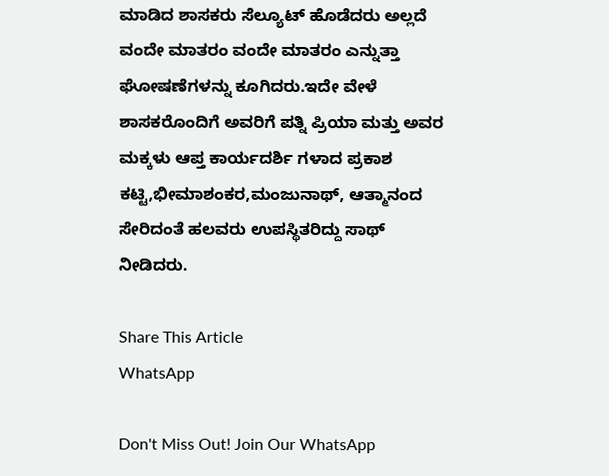ಮಾಡಿದ ಶಾಸಕರು ಸೆಲ್ಯೂಟ್ ಹೊಡೆದರು ಅಲ್ಲದೆ ವಂದೇ ಮಾತರಂ ವಂದೇ ಮಾತರಂ ಎನ್ನುತ್ತಾ ಘೋಷಣೆಗಳನ್ನು ಕೂಗಿದರು.ಇದೇ ವೇಳೆ ಶಾಸಕರೊಂದಿಗೆ ಅವರಿಗೆ ಪತ್ನಿ ಪ್ರಿಯಾ ಮತ್ತು ಅವರ ಮಕ್ಕಳು ಆಪ್ತ ಕಾರ್ಯದರ್ಶಿ ಗಳಾದ ಪ್ರಕಾಶ ಕಟ್ಟಿ,ಭೀಮಾಶಂಕರ,ಮಂಜುನಾಥ್, ಆತ್ಮಾನಂದ ಸೇರಿದಂತೆ ಹಲವರು ಉಪಸ್ಥಿತರಿದ್ದು ಸಾಥ್ ನೀಡಿದರು.

Share This Article
WhatsApp

Don't Miss Out! Join Our WhatsApp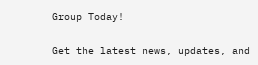Group Today!

Get the latest news, updates, and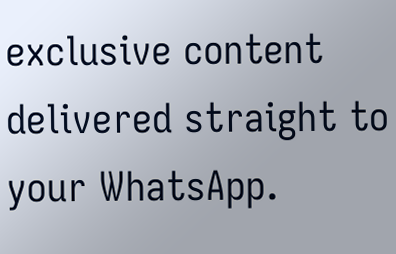exclusive content delivered straight to your WhatsApp.